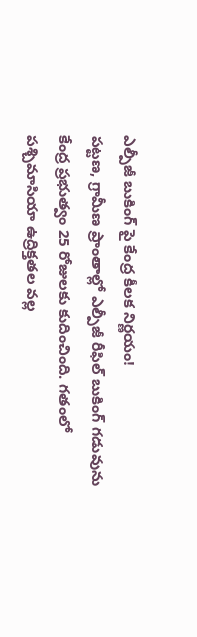ఎల్పీజీ బుకింగ్ పై కేంద్ర కీలక నిర్ణయం!
పట్టణ, గ్రామీణ ప్రాంతాల్లో ఎల్పీజీ రీఫిల్ బుకింగ్ గడువును కేంద్ర ప్రభుత్వం 25 రోజులకు కుదించింది. గతంలో పశ్చిమాసియా ఉద్రిక్తతల వల్ల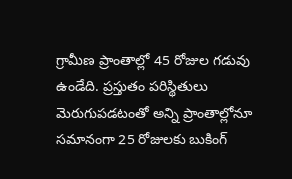గ్రామీణ ప్రాంతాల్లో 45 రోజుల గడువు ఉండేది. ప్రస్తుతం పరిస్థితులు మెరుగుపడటంతో అన్ని ప్రాంతాల్లోనూ సమానంగా 25 రోజులకు బుకింగ్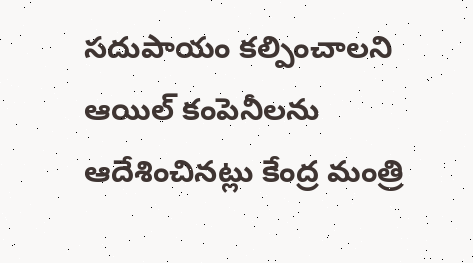సదుపాయం కల్పించాలని ఆయిల్ కంపెనీలను ఆదేశించినట్లు కేంద్ర మంత్రి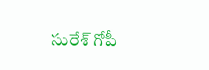సురేశ్ గోపీ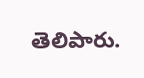తెలిపారు.